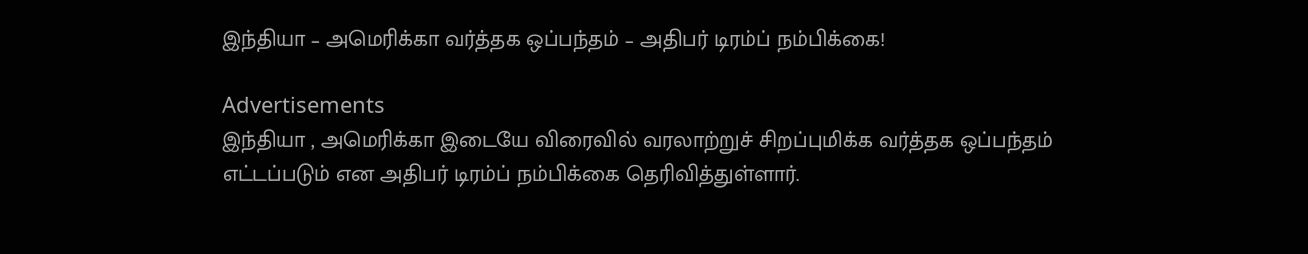இந்தியா – அமெரிக்கா வர்த்தக ஒப்பந்தம் – அதிபர் டிரம்ப் நம்பிக்கை!

Advertisements
இந்தியா , அமெரிக்கா இடையே விரைவில் வரலாற்றுச் சிறப்புமிக்க வர்த்தக ஒப்பந்தம் எட்டப்படும் என அதிபர் டிரம்ப் நம்பிக்கை தெரிவித்துள்ளார்.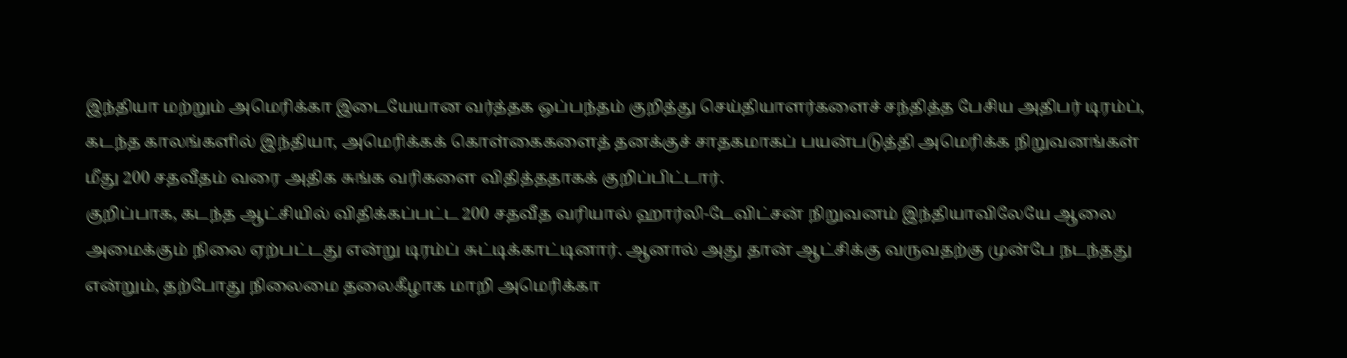இந்தியா மற்றும் அமெரிக்கா இடையேயான வர்த்தக ஒப்பந்தம் குறித்து செய்தியாளர்களைச் சந்தித்த பேசிய அதிபர் டிரம்ப், கடந்த காலங்களில் இந்தியா, அமெரிக்கக் கொள்கைகளைத் தனக்குச் சாதகமாகப் பயன்படுத்தி அமெரிக்க நிறுவனங்கள் மீது 200 சதவீதம் வரை அதிக சுங்க வரிகளை விதித்ததாகக் குறிப்பிட்டார்.
குறிப்பாக, கடந்த ஆட்சியில் விதிக்கப்பட்ட 200 சதவீத வரியால் ஹார்லி-டேவிட்சன் நிறுவனம் இந்தியாவிலேயே ஆலை அமைக்கும் நிலை ஏற்பட்டது என்று டிரம்ப் சுட்டிக்காட்டினார். ஆனால் அது தான் ஆட்சிக்கு வருவதற்கு முன்பே நடந்தது என்றும், தற்போது நிலைமை தலைகீழாக மாறி அமெரிக்கா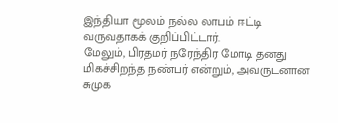இந்தியா மூலம் நல்ல லாபம் ஈட்டி வருவதாகக் குறிப்பிட்டார்.
மேலும், பிரதமர் நரேந்திர மோடி தனது மிகச்சிறந்த நண்பர் என்றும், அவருடனான சுமுக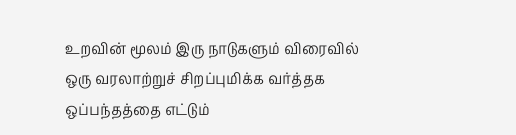உறவின் மூலம் இரு நாடுகளும் விரைவில் ஒரு வரலாற்றுச் சிறப்புமிக்க வர்த்தக ஒப்பந்தத்தை எட்டும்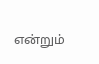என்றும்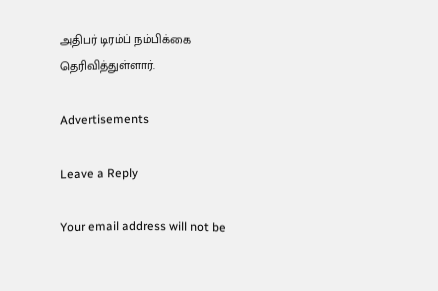அதிபர் டிரம்ப் நம்பிக்கை தெரிவித்துள்ளார்.

Advertisements

Leave a Reply

Your email address will not be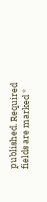published. Required fields are marked *